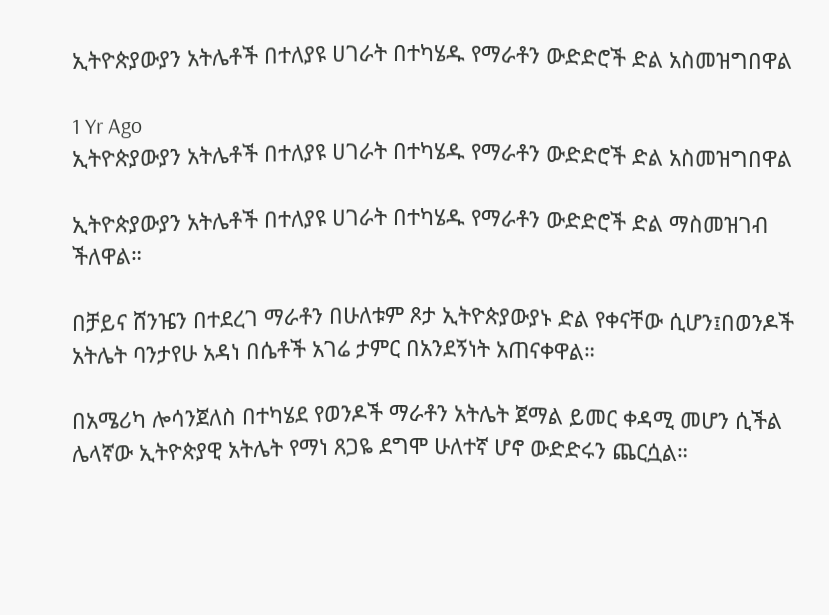ኢትዮጵያውያን አትሌቶች በተለያዩ ሀገራት በተካሄዱ የማራቶን ውድድሮች ድል አስመዝግበዋል

1 Yr Ago
ኢትዮጵያውያን አትሌቶች በተለያዩ ሀገራት በተካሄዱ የማራቶን ውድድሮች ድል አስመዝግበዋል

ኢትዮጵያውያን አትሌቶች በተለያዩ ሀገራት በተካሄዱ የማራቶን ውድድሮች ድል ማስመዝገብ ችለዋል።

በቻይና ሸንዤን በተደረገ ማራቶን በሁለቱም ጾታ ኢትዮጵያውያኑ ድል የቀናቸው ሲሆን፤በወንዶች አትሌት ባንታየሁ አዳነ በሴቶች አገሬ ታምር በአንደኝነት አጠናቀዋል።

በአሜሪካ ሎሳንጀለስ በተካሄደ የወንዶች ማራቶን አትሌት ጀማል ይመር ቀዳሚ መሆን ሲችል ሌላኛው ኢትዮጵያዊ አትሌት የማነ ጸጋዬ ደግሞ ሁለተኛ ሆኖ ውድድሩን ጨርሷል።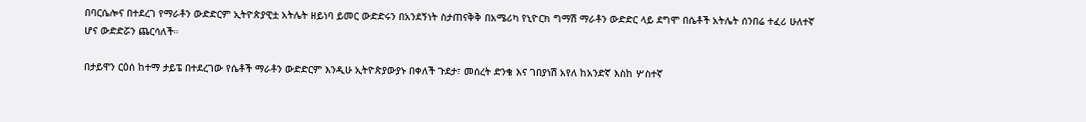በባርሴሎና በተደረገ የማራቶን ውድድርም ኢትዮጵያዊቷ አትሌት ዘይነባ ይመር ውድድሩን በአንደኝነት ስታጠናቅቅ በአሜሪካ የኒዮርክ ግማሽ ማራቶን ውድድር ላይ ደግሞ በሴቶች አትሌት ሰንበሬ ተፈሪ ሁለተኛ ሆና ውድድሯን ጨርሳለች።

በታይዋን ርዕሰ ከተማ ታይፔ በተደረገው የሴቶች ማራቶን ውድድርም እንዲሁ ኢትዮጵያውያኑ በቀለች ጉደታ፣ መሰረት ድንቄ እና ገበያነሽ አየለ ከአንድኛ እስከ ሦስተኛ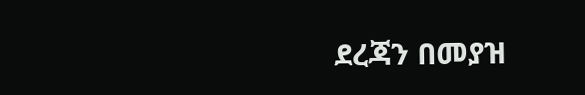ደረጃን በመያዝ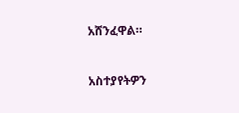አሸንፈዋል።


አስተያየትዎን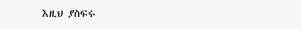እዚህ ያስፍሩ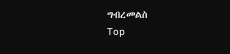ግብረመልስ
Top